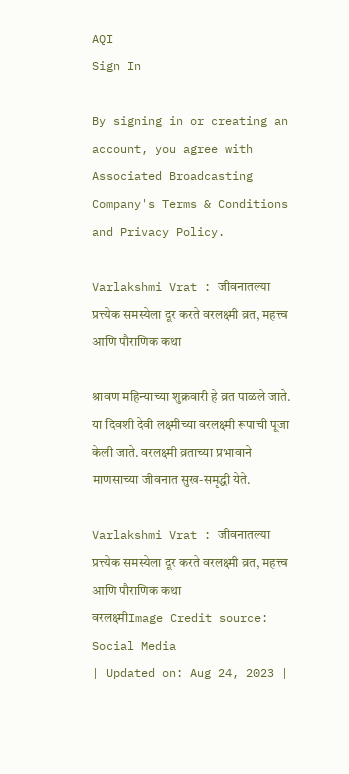AQI
Sign In

By signing in or creating an account, you agree with Associated Broadcasting Company's Terms & Conditions and Privacy Policy.

Varlakshmi Vrat : जीवनातल्या प्रत्त्येक समस्येला दूर करते वरलक्ष्मी व्रत, महत्त्व आणि पौराणिक कथा

श्रावण महिन्याच्या शुक्रवारी हे व्रत पाळले जाते. या दिवशी देवी लक्ष्मीच्या वरलक्ष्मी रूपाची पूजा केली जाते. वरलक्ष्मी व्रताच्या प्रभावाने माणसाच्या जीवनात सुख-समृद्धी येते.

Varlakshmi Vrat : जीवनातल्या प्रत्त्येक समस्येला दूर करते वरलक्ष्मी व्रत, महत्त्व आणि पौराणिक कथा
वरलक्ष्मीImage Credit source: Social Media
| Updated on: Aug 24, 2023 |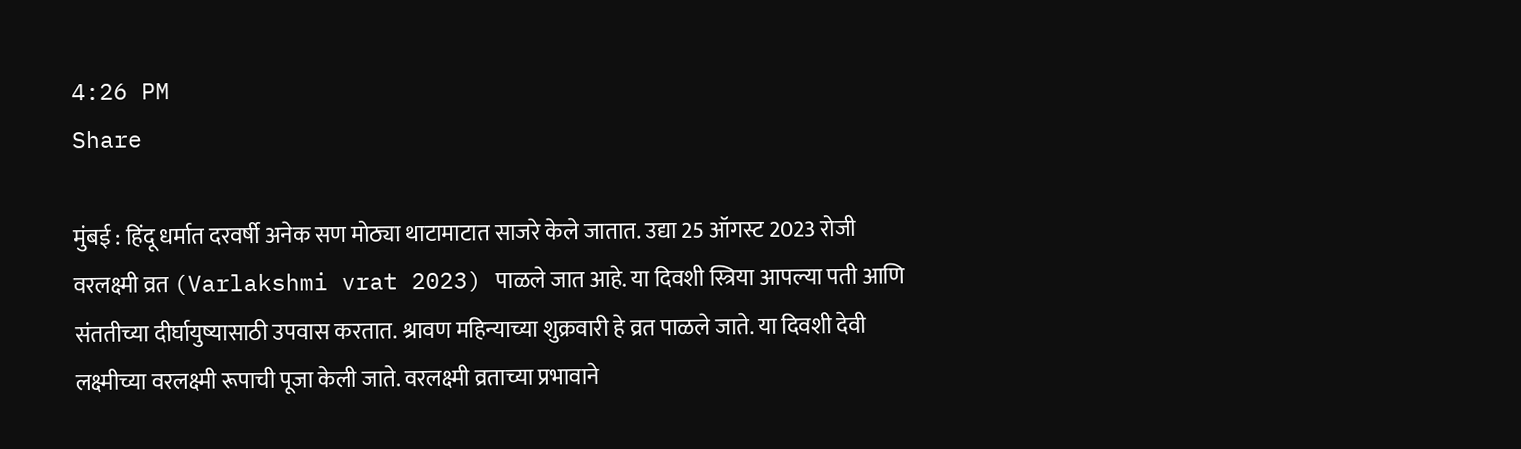4:26 PM
Share

मुंबई : हिंदू धर्मात दरवर्षी अनेक सण मोठ्या थाटामाटात साजरे केले जातात. उद्या 25 ऑगस्ट 2023 रोजी वरलक्ष्मी व्रत (Varlakshmi vrat 2023) पाळले जात आहे. या दिवशी स्त्रिया आपल्या पती आणि संततीच्या दीर्घायुष्यासाठी उपवास करतात. श्रावण महिन्याच्या शुक्रवारी हे व्रत पाळले जाते. या दिवशी देवी लक्ष्मीच्या वरलक्ष्मी रूपाची पूजा केली जाते. वरलक्ष्मी व्रताच्या प्रभावाने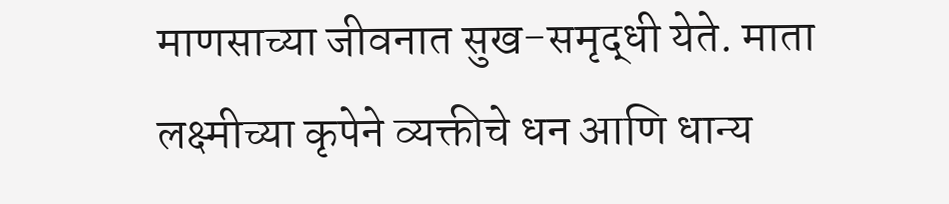माणसाच्या जीवनात सुख-समृद्धी येते. माता लक्ष्मीच्या कृपेने व्यक्तीचे धन आणि धान्य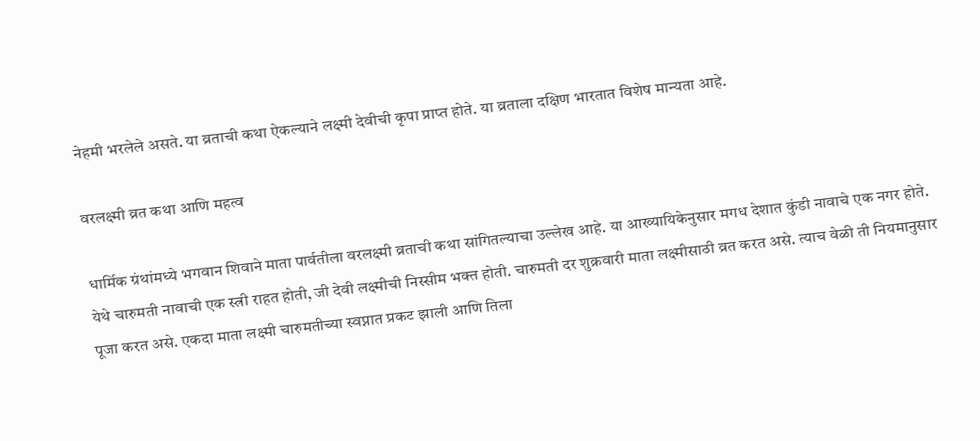नेहमी भरलेले असते. या व्रताची कथा ऐकल्याने लक्ष्मी देवीची कृपा प्राप्त होते. या व्रताला दक्षिण भारतात विशेष मान्यता आहे.

वरलक्ष्मी व्रत कथा आणि महत्व

धार्मिक ग्रंथांमध्ये भगवान शिवाने माता पार्वतीला वरलक्ष्मी व्रताची कथा सांगितल्याचा उल्लेख आहे. या आख्यायिकेनुसार मगध देशात कुंडी नावाचे एक नगर होते. येथे चारुमती नावाची एक स्त्री राहत होती, जी देवी लक्ष्मीची निस्सीम भक्त होती. चारुमती दर शुक्रवारी माता लक्ष्मीसाठी व्रत करत असे. त्याच वेळी ती नियमानुसार पूजा करत असे. एकदा माता लक्ष्मी चारुमतीच्या स्वप्नात प्रकट झाली आणि तिला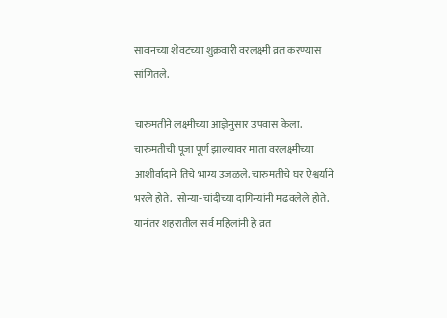सावनच्या शेवटच्या शुक्रवारी वरलक्ष्मी व्रत करण्यास सांगितले.

चारुमतीने लक्ष्मीच्या आज्ञेनुसार उपवास केला. चारुमतीची पूजा पूर्ण झाल्यावर माता वरलक्ष्मीच्या आशीर्वादाने तिचे भाग्य उजळले. चारुमतीचे घर ऐश्वर्याने भरले होते.  सोन्या-चांदीच्या दागिन्यांनी मढवलेले होते. यानंतर शहरातील सर्व महिलांनी हे व्रत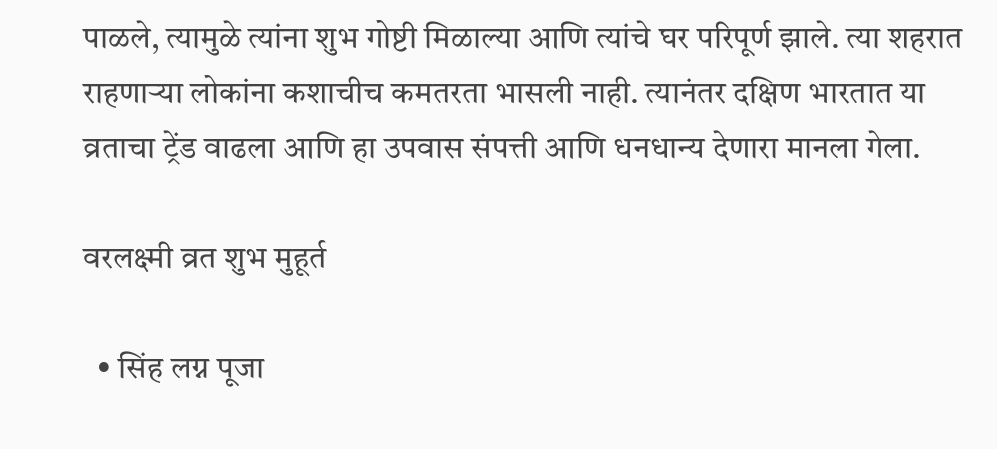पाळले, त्यामुळे त्यांना शुभ गोष्टी मिळाल्या आणि त्यांचे घर परिपूर्ण झाले. त्या शहरात राहणाऱ्या लोकांना कशाचीच कमतरता भासली नाही. त्यानंतर दक्षिण भारतात या व्रताचा ट्रेंड वाढला आणि हा उपवास संपत्ती आणि धनधान्य देणारा मानला गेला.

वरलक्ष्मी व्रत शुभ मुहूर्त

  • सिंह लग्न पूजा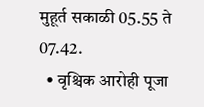मुहूर्त सकाळी 05.55 ते 07.42.
  • वृश्चिक आरोही पूजा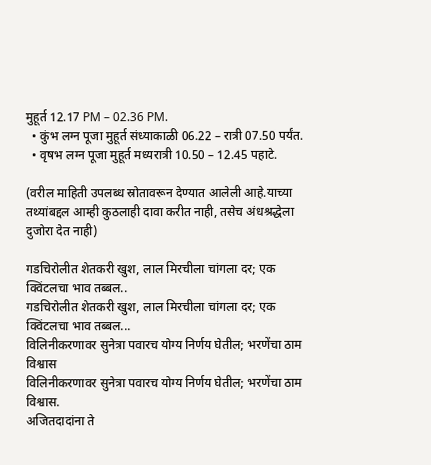मुहूर्त 12.17 PM – 02.36 PM.
  • कुंभ लग्न पूजा मुहूर्त संध्याकाळी 06.22 – रात्री 07.50 पर्यंत.
  • वृषभ लग्न पूजा मुहूर्त मध्यरात्री 10.50 – 12.45 पहाटे.

(वरील माहिती उपलब्ध स्रोतावरून देण्यात आलेली आहे.याच्या तथ्यांबद्दल आम्ही कुठलाही दावा करीत नाही, तसेच अंधश्रद्धेला दुजोरा देत नाही)

गडचिरोलीत शेतकरी खुश, लाल मिरचीला चांगला दर; एक क्विंटलचा भाव तब्बल..
गडचिरोलीत शेतकरी खुश, लाल मिरचीला चांगला दर; एक क्विंटलचा भाव तब्बल...
विलिनीकरणावर सुनेत्रा पवारच योग्य निर्णय घेतील; भरणेंचा ठाम विश्वास
विलिनीकरणावर सुनेत्रा पवारच योग्य निर्णय घेतील; भरणेंचा ठाम विश्वास.
अजितदादांना ते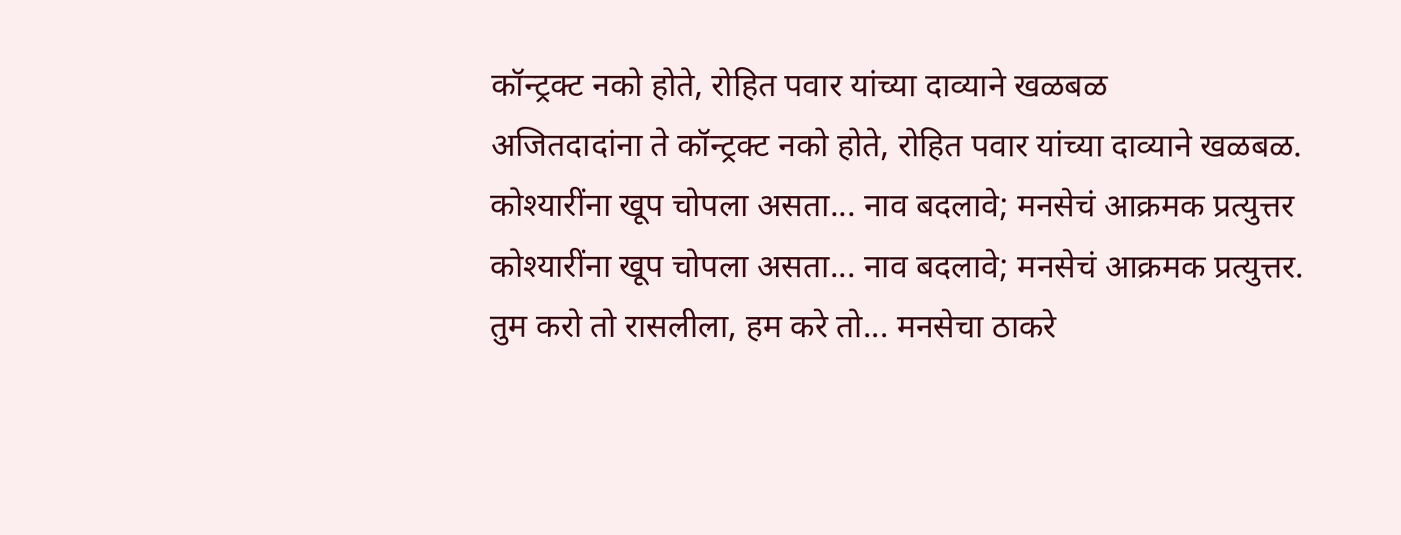कॉन्ट्रक्ट नको होते, रोहित पवार यांच्या दाव्याने खळबळ
अजितदादांना ते कॉन्ट्रक्ट नको होते, रोहित पवार यांच्या दाव्याने खळबळ.
कोश्यारींना खूप चोपला असता... नाव बदलावे; मनसेचं आक्रमक प्रत्युत्तर
कोश्यारींना खूप चोपला असता... नाव बदलावे; मनसेचं आक्रमक प्रत्युत्तर.
तुम करो तो रासलीला, हम करे तो... मनसेचा ठाकरे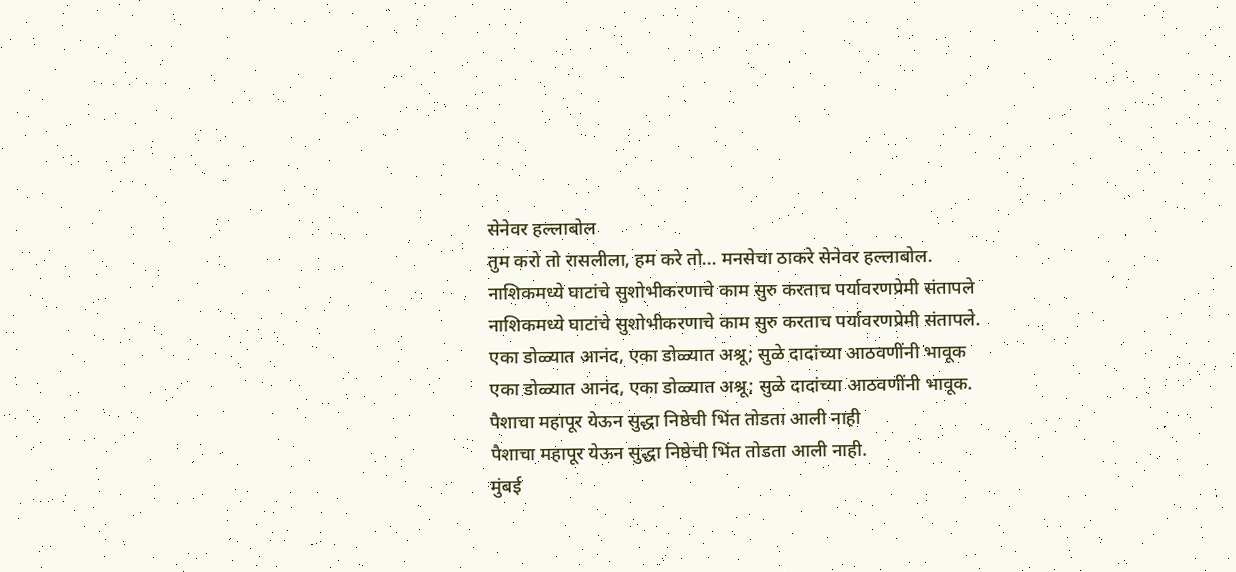सेनेवर हल्लाबोल
तुम करो तो रासलीला, हम करे तो... मनसेचा ठाकरे सेनेवर हल्लाबोल.
नाशिकमध्ये घाटांचे सुशोभीकरणाचे काम सुरु करताच पर्यावरणप्रेमी संतापले
नाशिकमध्ये घाटांचे सुशोभीकरणाचे काम सुरु करताच पर्यावरणप्रेमी संतापले.
एका डोळ्यात आनंद, एका डोळ्यात अश्रू; सुळे दादांच्या आठवणींनी भावूक
एका डोळ्यात आनंद, एका डोळ्यात अश्रू; सुळे दादांच्या आठवणींनी भावूक.
पैशाचा महापूर येऊन सुद्धा निष्ठेची भिंत तोडता आली नाही
पैशाचा महापूर येऊन सुद्धा निष्ठेची भिंत तोडता आली नाही.
मुंबई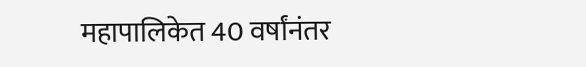महापालिकेत 40 वर्षांनंतर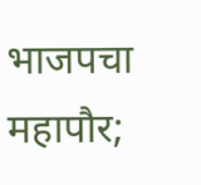भाजपचा महापौर;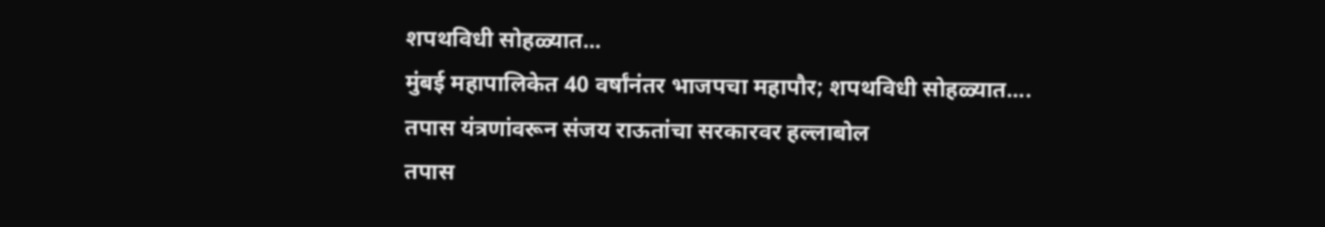शपथविधी सोहळ्यात...
मुंबई महापालिकेत 40 वर्षांनंतर भाजपचा महापौर; शपथविधी सोहळ्यात....
तपास यंत्रणांवरून संजय राऊतांचा सरकारवर हल्लाबोल
तपास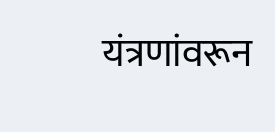यंत्रणांवरून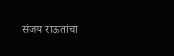संजय राऊतांचा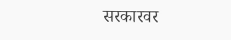सरकारवर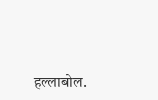हल्लाबोल.